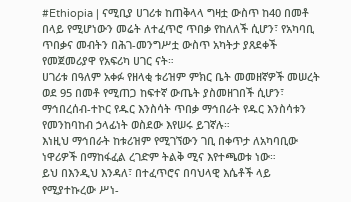#Ethiopia | ናሚቢያ ሀገሪቱ ከጠቅላላ ግዛቷ ውስጥ ከ40 በመቶ በላይ የሚሆነውን መሬት ለተፈጥሮ ጥበቃ የከለለች ሲሆን፣ የአካባቢ ጥበቃና መብትን በሕገ-መንግሥቷ ውስጥ አካትታ ያጸደቀች የመጀመሪያዋ የአፍሪካ ሀገር ናት።
ሀገሪቱ በዓለም አቀፉ የዘላቂ ቱሪዝም ምክር ቤት መመዘኛዎች መሠረት ወደ 95 በመቶ የሚጠጋ ከፍተኛ ውጤት ያስመዘገበች ሲሆን፣ ማኅበረሰብ-ተኮር የዱር እንስሳት ጥበቃ ማኅበራት የዱር እንስሳቱን የመንከባከብ ኃላፊነት ወስደው እየሠሩ ይገኛሉ።
እነዚህ ማኅበራት ከቱሪዝም የሚገኘውን ገቢ በቀጥታ ለአካባቢው ነዋሪዎች በማከፋፈል ረገድም ትልቅ ሚና እየተጫወቱ ነው።
ይህ በእንዲህ እንዳለ፣ በተፈጥሮና በባህላዊ እሴቶች ላይ የሚያተኩረው ሥነ-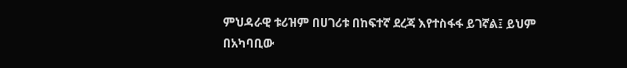ምህዳራዊ ቱሪዝም በሀገሪቱ በከፍተኛ ደረጃ እየተስፋፋ ይገኛል፤ ይህም በአካባቢው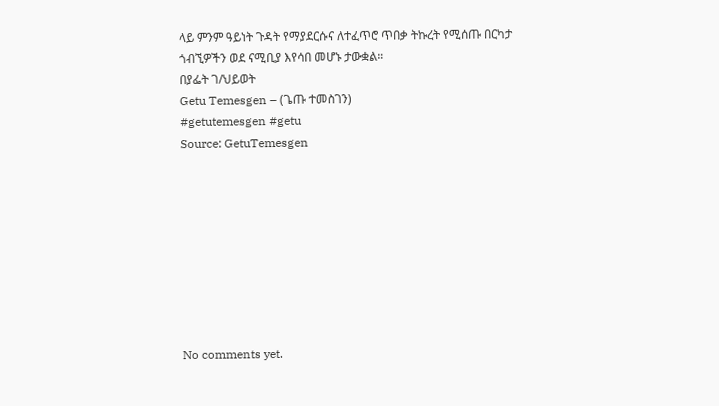ላይ ምንም ዓይነት ጉዳት የማያደርሱና ለተፈጥሮ ጥበቃ ትኩረት የሚሰጡ በርካታ ጎብኚዎችን ወደ ናሚቢያ እየሳበ መሆኑ ታውቋል።
በያፌት ገ/ህይወት
Getu Temesgen – (ጌጡ ተመስገን)
#getutemesgen #getu
Source: GetuTemesgen









No comments yet.